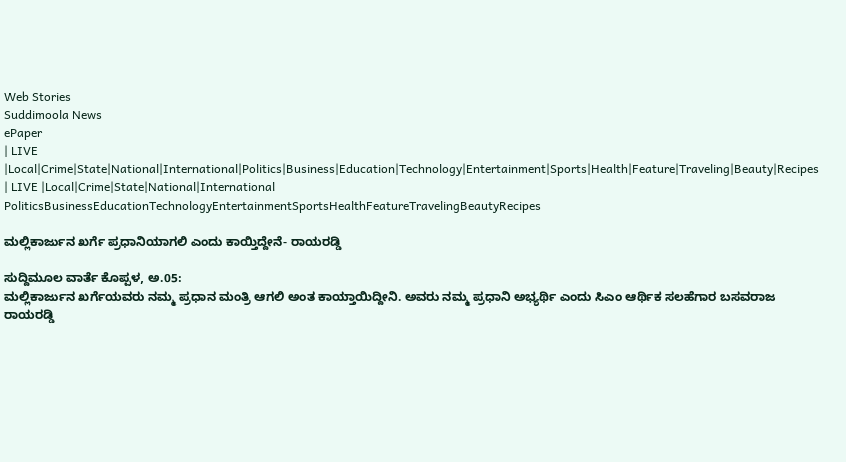Web Stories
Suddimoola News
ePaper
| LIVE |Local|Crime|State|National|International|Politics|Business|Education|Technology|Entertainment|Sports|Health|Feature|Traveling|Beauty|Recipes
| LIVE |Local|Crime|State|National|International
PoliticsBusinessEducationTechnologyEntertainmentSportsHealthFeatureTravelingBeautyRecipes

ಮಲ್ಲಿಕಾರ್ಜುನ ಖರ್ಗೆ ಪ್ರಧಾನಿಯಾಗಲಿ ಎಂದು ಕಾಯ್ತಿದ್ದೇನೆ- ರಾಯರಡ್ಡಿ

ಸುದ್ದಿಮೂಲ ವಾರ್ತೆ ಕೊಪ್ಪಳ, ಅ.05:
ಮಲ್ಲಿಕಾರ್ಜುನ ಖರ್ಗೆಯವರು ನಮ್ಮ ಪ್ರಧಾನ ಮಂತ್ರಿ ಆಗಲಿ ಅಂತ ಕಾಯ್ತಾಯಿದ್ದೀನಿ. ಅವರು ನಮ್ಮ ಪ್ರಧಾನಿ ಅಭ್ಯರ್ಥಿ ಎಂದು ಸಿಎಂ ಆರ್ಥಿಕ ಸಲಹೆಗಾರ ಬಸವರಾಜ ರಾಯರಡ್ಡಿ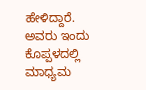ಹೇಳಿದ್ದಾರೆ.
ಅವರು ಇಂದು ಕೊಪ್ಪಳದಲ್ಲಿ ಮಾಧ್ಯಮ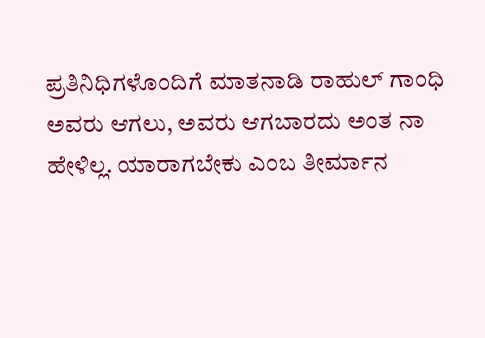ಪ್ರತಿನಿಧಿಗಳೊಂದಿಗೆ ಮಾತನಾಡಿ ರಾಹುಲ್ ಗಾಂಧಿ ಅವರು ಆಗಲು, ಅವರು ಆಗಬಾರದು ಅಂತ ನಾ ಹೇಳಿಲ್ಲ. ಯಾರಾಗಬೇಕು ಎಂಬ ತೀರ್ಮಾನ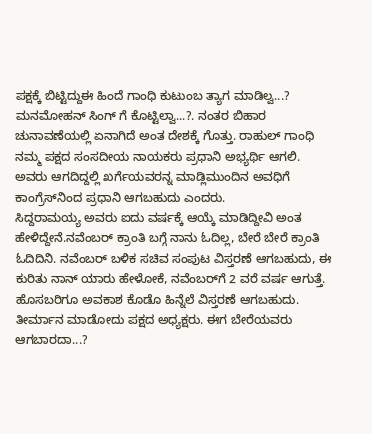ಪಕ್ಷಕ್ಕೆ ಬಿಟ್ಟಿದ್ದುಈ ಹಿಂದೆ ಗಾಂಧಿ ಕುಟುಂಬ ತ್ಯಾಗ ಮಾಡಿಲ್ವ...? ಮನಮೋಹನ್ ಸಿಂಗ್ ಗೆ ಕೊಟ್ಟಿಲ್ವಾ...?. ನಂತರ ಬಿಹಾರ ಚುನಾವಣೆಯಲ್ಲಿ ಏನಾಗಿದೆ ಅಂತ ದೇಶಕ್ಕೆ ಗೊತ್ತು. ರಾಹುಲ್ ಗಾಂಧಿ ನಮ್ಮ ಪಕ್ಷದ ಸಂಸದೀಯ ನಾಯಕರು ಪ್ರಧಾನಿ ಅಭ್ಯರ್ಥಿ ಆಗಲಿ. ಅವರು ಆಗದಿದ್ದಲ್ಲಿ ಖರ್ಗೆಯವರನ್ನ ಮಾಡ್ಲಿಮುಂದಿನ ಅವಧಿಗೆ ಕಾಂಗ್ರೆಸ್‌ನಿಂದ ಪ್ರಧಾನಿ ಆಗಬಹುದು ಎಂದರು.
ಸಿದ್ದರಾಮಯ್ಯ ಅವರು ಐದು ವರ್ಷಕ್ಕೆ ಆಯ್ಕೆ ಮಾಡಿದ್ದೀವಿ ಅಂತ ಹೇಳಿದ್ದೇನೆ.ನವೆಂಬರ್ ಕ್ರಾಂತಿ ಬಗ್ಗೆ ನಾನು ಓದಿಲ್ಲ, ಬೇರೆ ಬೇರೆ ಕ್ರಾಂತಿ ಓದಿದಿನಿ. ನವೆಂಬರ್ ಬಳಿಕ ಸಚಿವ ಸಂಪುಟ ವಿಸ್ತರಣೆ ಆಗಬಹುದು, ಈ ಕುರಿತು ನಾನ್ ಯಾರು ಹೇಳೋಕೆ, ನವೆಂಬರ್‌ಗೆ 2 ವರೆ ವರ್ಷ ಆಗುತ್ತೆ. ಹೊಸಬರಿಗೂ ಅವಕಾಶ ಕೊಡೊ ಹಿನ್ನೆಲೆ ವಿಸ್ತರಣೆ ಆಗಬಹುದು. ತೀರ್ಮಾನ ಮಾಡೋದು ಪಕ್ಷದ ಅಧ್ಯಕ್ಷರು. ಈಗ ಬೇರೆಯವರು ಆಗಬಾರದಾ...?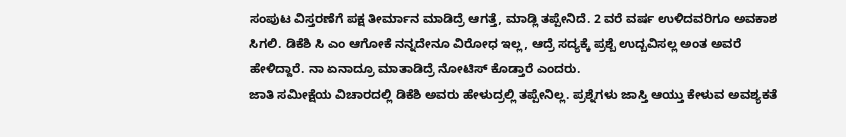ಸಂಪುಟ ವಿಸ್ತರಣೆಗೆ ಪಕ್ಷ ತೀರ್ಮಾನ ಮಾಡಿದ್ರೆ ಆಗತ್ತೆ, ಮಾಡ್ಲಿ ತಪ್ಪೇನಿದೆ. 2 ವರೆ ವರ್ಷ ಉಳಿದವರಿಗೂ ಅವಕಾಶ ಸಿಗಲಿ. ಡಿಕೆಶಿ ಸಿ ಎಂ ಆಗೋಕೆ ನನ್ನದೇನೂ ವಿರೋಧ ಇಲ್ಲ, ಆದ್ರೆ ಸದ್ಯಕ್ಕೆ ಪ್ರಶ್ಬೆ ಉದ್ಬವಿಸಲ್ಲ ಅಂತ ಅವರೆ ಹೇಳಿದ್ದಾರೆ. ನಾ ಏನಾದ್ರೂ ಮಾತಾಡಿದ್ರೆ ನೋಟಿಸ್ ಕೊಡ್ತಾರೆ ಎಂದರು.
ಜಾತಿ ಸಮೀಕ್ಷೆಯ ವಿಚಾರದಲ್ಲಿ ಡಿಕೆಶಿ ಅವರು ಹೇಳುದ್ರಲ್ಲಿ ತಪ್ಪೇನಿಲ್ಲ. ಪ್ರಶ್ನೆಗಳು ಜಾಸ್ತಿ ಆಯ್ತು ಕೇಳುವ ಅವಶ್ಯಕತೆ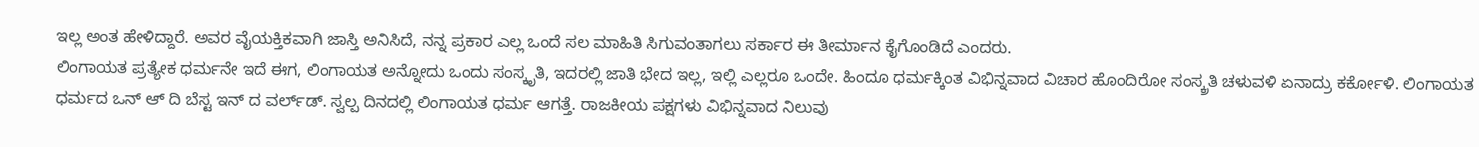ಇಲ್ಲ ಅಂತ ಹೇಳಿದ್ದಾರೆ. ಅವರ ವೈಯಕ್ತಿಕವಾಗಿ ಜಾಸ್ತಿ ಅನಿಸಿದೆ, ನನ್ನ ಪ್ರಕಾರ ಎಲ್ಲ ಒಂದೆ ಸಲ ಮಾಹಿತಿ ಸಿಗುವಂತಾಗಲು ಸರ್ಕಾರ ಈ ತೀರ್ಮಾನ ಕೈಗೊಂಡಿದೆ ಎಂದರು.
ಲಿಂಗಾಯತ ಪ್ರತ್ಯೇಕ ಧರ್ಮನೇ ಇದೆ ಈಗ, ಲಿಂಗಾಯತ ಅನ್ನೋದು ಒಂದು ಸಂಸ್ಕೃತಿ, ಇದರಲ್ಲಿ ಜಾತಿ ಭೇದ ಇಲ್ಲ, ಇಲ್ಲಿ ಎಲ್ಲರೂ ಒಂದೇ. ಹಿಂದೂ ಧರ್ಮಕ್ಕಿಂತ ವಿಭಿನ್ನವಾದ ವಿಚಾರ ಹೊಂದಿರೋ ಸಂಸ್ಕ್ರತಿ ಚಳುವಳಿ ಏನಾದ್ರು ಕರ್ಕೋಳಿ. ಲಿಂಗಾಯತ ಧರ್ಮದ ಒನ್ ಆ್ ದಿ ಬೆಸ್ಟ ಇನ್ ದ ವರ್ಲ್‌ಡ್‌. ಸ್ವಲ್ಪ ದಿನದಲ್ಲಿ ಲಿಂಗಾಯತ ಧರ್ಮ ಆಗತ್ತೆ. ರಾಜಕೀಯ ಪಕ್ಷಗಳು ವಿಭಿನ್ನವಾದ ನಿಲುವು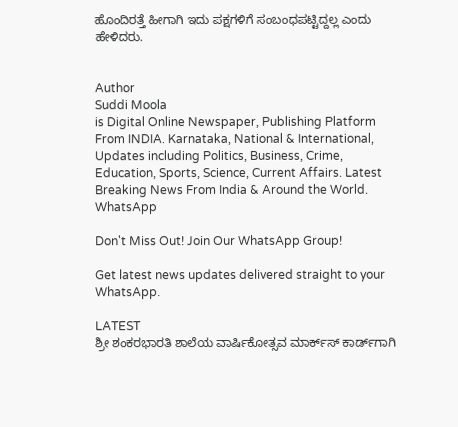ಹೊಂದಿರತ್ತೆ ಹೀಗಾಗಿ ಇದು ಪಕ್ಷಗಳಿಗೆ ಸಂಬಂಧಪಟ್ಟಿದ್ದಲ್ಲ ಎಂದು ಹೇಳಿದರು.


Author
Suddi Moola
is Digital Online Newspaper, Publishing Platform From INDIA. Karnataka, National & International, Updates including Politics, Business, Crime, Education, Sports, Science, Current Affairs. Latest Breaking News From India & Around the World.
WhatsApp

Don't Miss Out! Join Our WhatsApp Group!

Get latest news updates delivered straight to your WhatsApp.

LATEST
ಶ್ರೀ ಶಂಕರಭಾರತಿ ಶಾಲೆಯ ವಾರ್ಷಿಕೋತ್ಸವ ಮಾರ್ಕ್‌ಸ್‌ ಕಾರ್ಡ್‌ಗಾಗಿ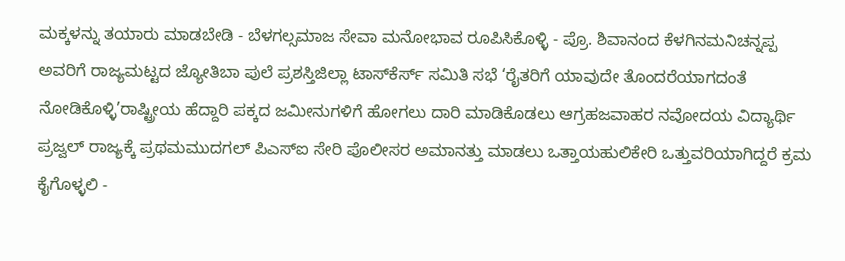ಮಕ್ಕಳನ್ನು ತಯಾರು ಮಾಡಬೇಡಿ - ಬೆಳಗಲ್ಸಮಾಜ ಸೇವಾ ಮನೋಭಾವ ರೂಪಿಸಿಕೊಳ್ಳಿ - ಪ್ರೊ. ಶಿವಾನಂದ ಕೆಳಗಿನಮನಿಚನ್ನಪ್ಪ ಅವರಿಗೆ ರಾಜ್ಯಮಟ್ಟದ ಜ್ಯೋತಿಬಾ ಪುಲೆ ಪ್ರಶಸ್ತಿಜಿಲ್ಲಾ ಟಾಸ್‌‌ಕೆರ್ಸ್ ಸಮಿತಿ ಸಭೆ ‘ರೈತರಿಗೆ ಯಾವುದೇ ತೊಂದರೆಯಾಗದಂತೆ ನೋಡಿಕೊಳ್ಳಿ’ರಾಷ್ಟ್ರೀಯ ಹೆದ್ದಾರಿ ಪಕ್ಕದ ಜಮೀನುಗಳಿಗೆ ಹೋಗಲು ದಾರಿ ಮಾಡಿಕೊಡಲು ಆಗ್ರಹಜವಾಹರ ನವೋದಯ ವಿದ್ಯಾರ್ಥಿ ಪ್ರಜ್ವಲ್ ರಾಜ್ಯಕ್ಕೆ ಪ್ರಥಮಮುದಗಲ್ ಪಿಎಸ್‌ಐ ಸೇರಿ ಪೊಲೀಸರ ಅಮಾನತ್ತು ಮಾಡಲು ಒತ್ತಾಯಹುಲಿಕೇರಿ ಒತ್ತುವರಿಯಾಗಿದ್ದರೆ ಕ್ರಮ ಕೈಗೊಳ್ಳಲಿ -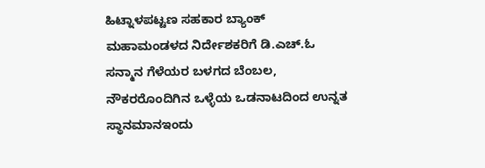ಹಿಟ್ನಾಳಪಟ್ಟಣ ಸಹಕಾರ ಬ್ಯಾಂಕ್ ಮಹಾಮಂಡಳದ ನಿರ್ದೇಶಕರಿಗೆ ಡಿ.ಎಚ್.ಓ ಸನ್ಮಾನ ಗೆಳೆಯರ ಬಳಗದ ಬೆಂಬಲ, ನೌಕರರೊಂದಿಗಿನ ಒಳ್ಳೆಯ ಒಡನಾಟದಿಂದ ಉನ್ನತ ಸ್ಥಾನಮಾನಇಂದು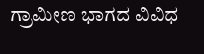ಗ್ರಾಮೀಣ ಭಾಗದ ವಿವಿಧ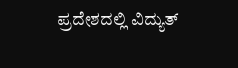ಪ್ರದೇಶದಲ್ಲಿ ವಿದ್ಯುತ್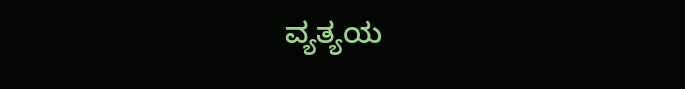ವ್ಯತ್ಯಯ